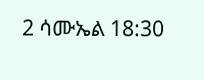2 ሳሙኤል 18:30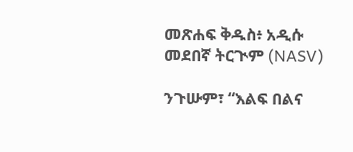መጽሐፍ ቅዱስ፥ አዲሱ መደበኛ ትርጒም (NASV)

ንጉሡም፣ “እልፍ በልና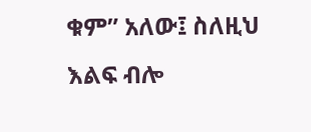ቁም” አለው፤ ስለዚህ እልፍ ብሎ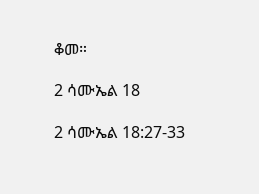ቆመ።

2 ሳሙኤል 18

2 ሳሙኤል 18:27-33